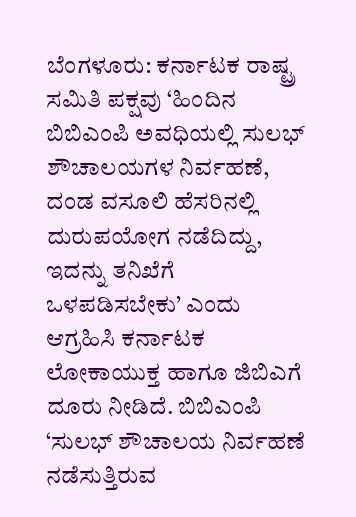ಬೆಂಗಳೂರು: ಕರ್ನಾಟಕ ರಾಷ್ಟ್ರ ಸಮಿತಿ ಪಕ್ಷವು ‘ಹಿಂದಿನ ಬಿಬಿಎಂಪಿ ಅವಧಿಯಲ್ಲಿ ಸುಲಭ್ ಶೌಚಾಲಯಗಳ ನಿರ್ವಹಣೆ, ದಂಡ ವಸೂಲಿ ಹೆಸರಿನಲ್ಲಿ ದುರುಪಯೋಗ ನಡೆದಿದ್ದು, ಇದನ್ನು ತನಿಖೆಗೆ ಒಳಪಡಿಸಬೇಕು’ ಎಂದು ಆಗ್ರಹಿಸಿ ಕರ್ನಾಟಕ ಲೋಕಾಯುಕ್ತ ಹಾಗೂ ಜಿಬಿಎಗೆ ದೂರು ನೀಡಿದೆ. ಬಿಬಿಎಂಪಿ
‘ಸುಲಭ್ ಶೌಚಾಲಯ ನಿರ್ವಹಣೆ ನಡೆಸುತ್ತಿರುವ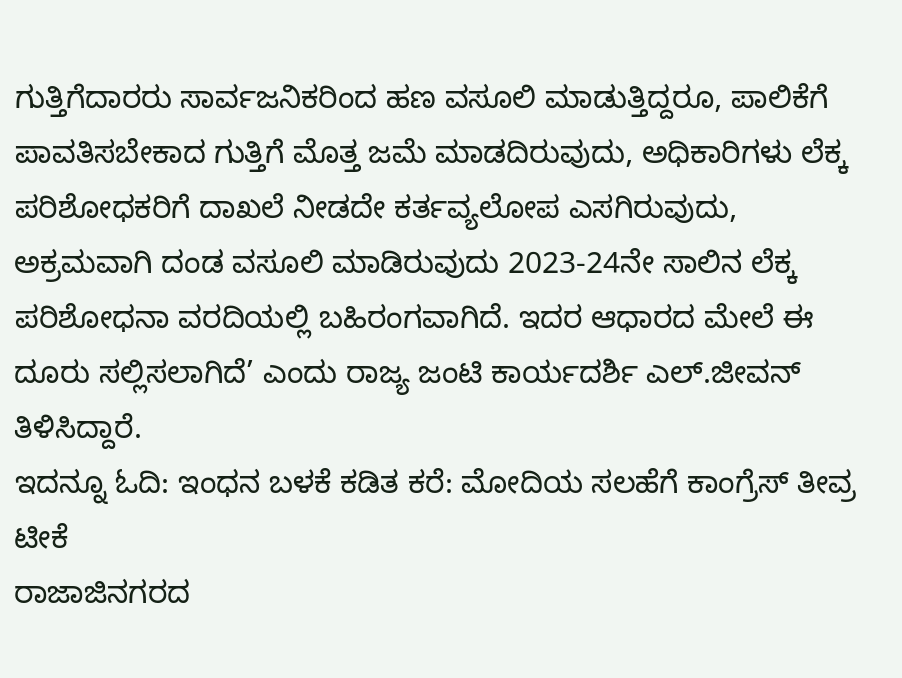ಗುತ್ತಿಗೆದಾರರು ಸಾರ್ವಜನಿಕರಿಂದ ಹಣ ವಸೂಲಿ ಮಾಡುತ್ತಿದ್ದರೂ, ಪಾಲಿಕೆಗೆ ಪಾವತಿಸಬೇಕಾದ ಗುತ್ತಿಗೆ ಮೊತ್ತ ಜಮೆ ಮಾಡದಿರುವುದು, ಅಧಿಕಾರಿಗಳು ಲೆಕ್ಕ ಪರಿಶೋಧಕರಿಗೆ ದಾಖಲೆ ನೀಡದೇ ಕರ್ತವ್ಯಲೋಪ ಎಸಗಿರುವುದು, ಅಕ್ರಮವಾಗಿ ದಂಡ ವಸೂಲಿ ಮಾಡಿರುವುದು 2023-24ನೇ ಸಾಲಿನ ಲೆಕ್ಕ ಪರಿಶೋಧನಾ ವರದಿಯಲ್ಲಿ ಬಹಿರಂಗವಾಗಿದೆ. ಇದರ ಆಧಾರದ ಮೇಲೆ ಈ ದೂರು ಸಲ್ಲಿಸಲಾಗಿದೆ’ ಎಂದು ರಾಜ್ಯ ಜಂಟಿ ಕಾರ್ಯದರ್ಶಿ ಎಲ್.ಜೀವನ್ ತಿಳಿಸಿದ್ದಾರೆ.
ಇದನ್ನೂ ಓದಿ: ಇಂಧನ ಬಳಕೆ ಕಡಿತ ಕರೆ: ಮೋದಿಯ ಸಲಹೆಗೆ ಕಾಂಗ್ರೆಸ್ ತೀವ್ರ ಟೀಕೆ
ರಾಜಾಜಿನಗರದ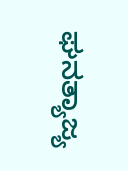ಘನತ್ಯಾಜ್ಯ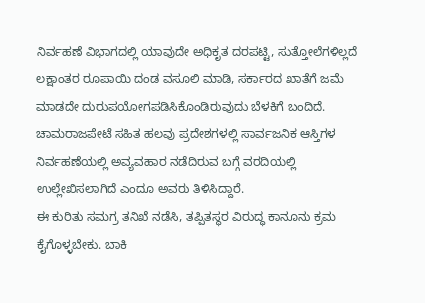ನಿರ್ವಹಣೆ ವಿಭಾಗದಲ್ಲಿ ಯಾವುದೇ ಅಧಿಕೃತ ದರಪಟ್ಟಿ, ಸುತ್ತೋಲೆಗಳಿಲ್ಲದೆ ಲಕ್ಷಾಂತರ ರೂಪಾಯಿ ದಂಡ ವಸೂಲಿ ಮಾಡಿ, ಸರ್ಕಾರದ ಖಾತೆಗೆ ಜಮೆ ಮಾಡದೇ ದುರುಪಯೋಗಪಡಿಸಿಕೊಂಡಿರುವುದು ಬೆಳಕಿಗೆ ಬಂದಿದೆ. ಚಾಮರಾಜಪೇಟೆ ಸಹಿತ ಹಲವು ಪ್ರದೇಶಗಳಲ್ಲಿ ಸಾರ್ವಜನಿಕ ಆಸ್ತಿಗಳ ನಿರ್ವಹಣೆಯಲ್ಲಿ ಅವ್ಯವಹಾರ ನಡೆದಿರುವ ಬಗ್ಗೆ ವರದಿಯಲ್ಲಿ ಉಲ್ಲೇಖಿಸಲಾಗಿದೆ ಎಂದೂ ಅವರು ತಿಳಿಸಿದ್ದಾರೆ.
ಈ ಕುರಿತು ಸಮಗ್ರ ತನಿಖೆ ನಡೆಸಿ, ತಪ್ಪಿತಸ್ಥರ ವಿರುದ್ಧ ಕಾನೂನು ಕ್ರಮ ಕೈಗೊಳ್ಳಬೇಕು. ಬಾಕಿ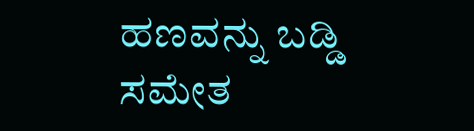ಹಣವನ್ನು ಬಡ್ಡಿ ಸಮೇತ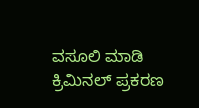ವಸೂಲಿ ಮಾಡಿ ಕ್ರಿಮಿನಲ್ ಪ್ರಕರಣ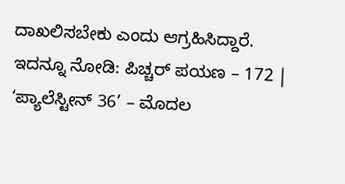ದಾಖಲಿಸಬೇಕು ಎಂದು ಆಗ್ರಹಿಸಿದ್ದಾರೆ.
ಇದನ್ನೂ ನೋಡಿ: ಪಿಚ್ಚರ್ ಪಯಣ – 172 | ‘ಪ್ಯಾಲೆಸ್ಟೀನ್ 36’ – ಮೊದಲ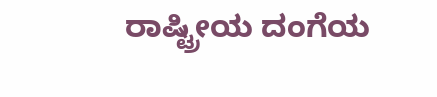ರಾಷ್ಟ್ರೀಯ ದಂಗೆಯ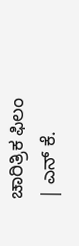ಚಾರಿತ್ರಿಕ ಫಿಲಂ | ಎನ್ ಕೆ.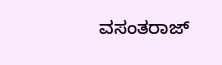ವಸಂತರಾಜ್